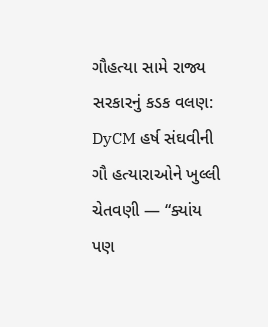ગૌહત્યા સામે રાજ્ય સરકારનું કડક વલણ: DyCM હર્ષ સંઘવીની ગૌ હત્યારાઓને ખુલ્લી ચેતવણી — “ક્યાંય પણ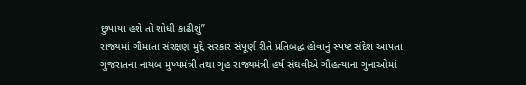છુપાયા હશે તો શોધી કાઢીશું”
રાજ્યમાં ગૌમાતા સંરક્ષણ મુદ્દે સરકાર સંપૂર્ણ રીતે પ્રતિબદ્ધ હોવાનું સ્પષ્ટ સંદેશ આપતા ગુજરાતના નાયબ મુખ્યમંત્રી તથા ગૃહ રાજ્યમંત્રી હર્ષ સંઘવીએ ગૌહત્યાના ગુનાઓમાં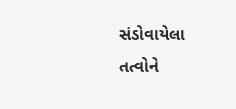સંડોવાયેલા તત્વોને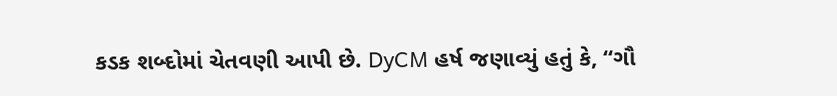કડક શબ્દોમાં ચેતવણી આપી છે. DyCM હર્ષ જણાવ્યું હતું કે, “ગૌ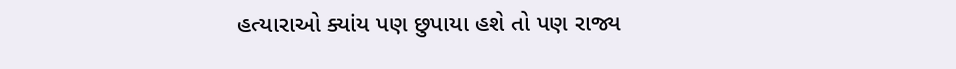હત્યારાઓ ક્યાંય પણ છુપાયા હશે તો પણ રાજ્ય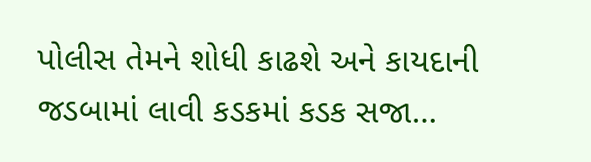પોલીસ તેમને શોધી કાઢશે અને કાયદાની જડબામાં લાવી કડકમાં કડક સજા…